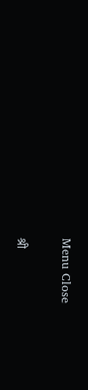Menu Close

श्री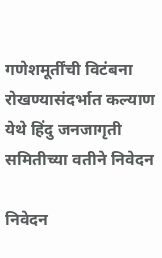गणेशमूर्तींची विटंबना रोखण्यासंदर्भात कल्याण येथे हिंदु जनजागृती समितीच्या वतीने निवेदन

निवेदन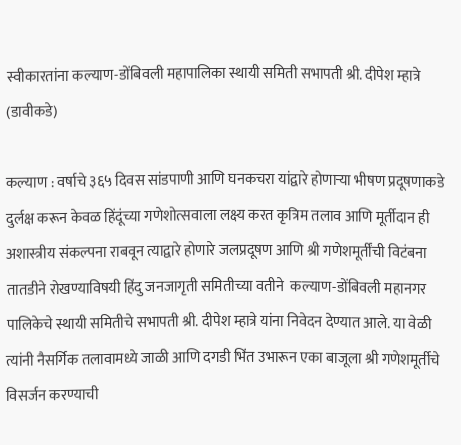स्वीकारतांना कल्याण-डोंबिवली महापालिका स्थायी समिती सभापती श्री. दीपेश म्हात्रे (डावीकडे)

कल्याण : वर्षाचे ३६५ दिवस सांडपाणी आणि घनकचरा यांद्वारे होणार्‍या भीषण प्रदूषणाकडे दुर्लक्ष करून केवळ हिंदूंच्या गणेशोत्सवाला लक्ष्य करत कृत्रिम तलाव आणि मूर्तीदान ही अशास्त्रीय संकल्पना राबवून त्याद्वारे होणारे जलप्रदूषण आणि श्री गणेशमूर्तींची विटंबना तातडीने रोखण्याविषयी हिंदु जनजागृती समितीच्या वतीने  कल्याण-डोंबिवली महानगर पालिकेचे स्थायी समितीचे सभापती श्री. दीपेश म्हात्रे यांना निवेदन देण्यात आले. या वेळी त्यांनी नैसर्गिक तलावामध्ये जाळी आणि दगडी भिंत उभारून एका बाजूला श्री गणेशमूर्तीचे विसर्जन करण्याची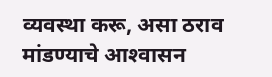व्यवस्था करू, असा ठराव मांडण्याचे आश्‍वासन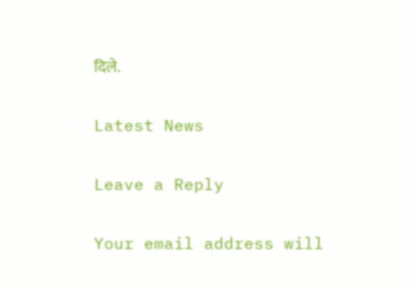दिले.

Latest News

Leave a Reply

Your email address will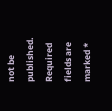not be published. Required fields are marked *